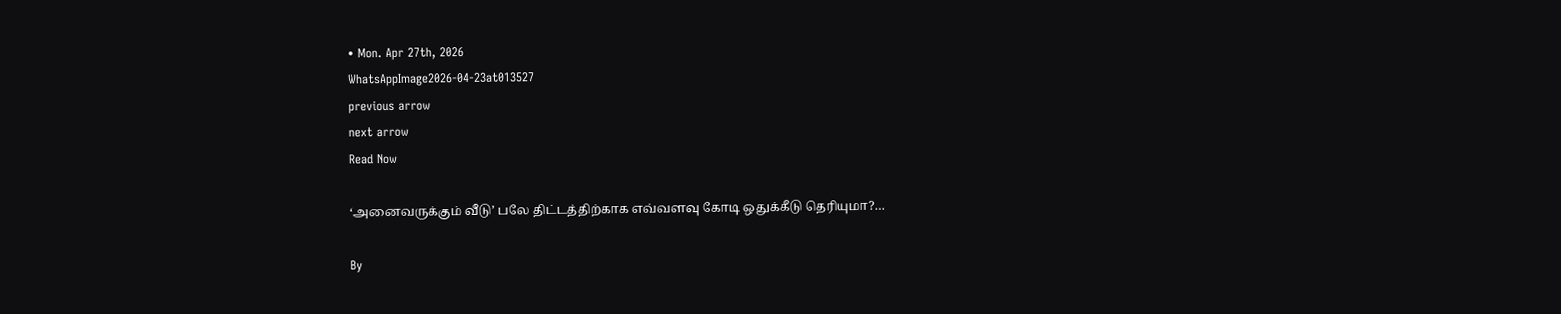• Mon. Apr 27th, 2026
WhatsAppImage2026-04-23at013527
previous arrow
next arrow
Read Now

‘அனைவருக்கும் வீடு’ பலே திட்டத்திற்காக எவ்வளவு கோடி ஒதுக்கீடு தெரியுமா?…

By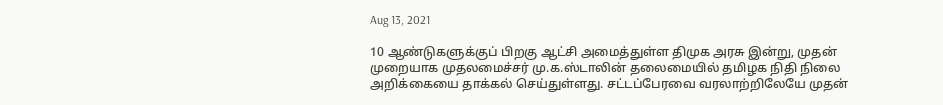Aug 13, 2021

10 ஆண்டுகளுக்குப் பிறகு ஆட்சி அமைத்துள்ள திமுக அரசு இன்று, முதன் முறையாக முதலமைச்சர் மு.க.ஸ்டாலின் தலைமையில் தமிழக நிதி நிலை அறிக்கையை தாக்கல் செய்துள்ளது. சட்டப்பேரவை வரலாற்றிலேயே முதன்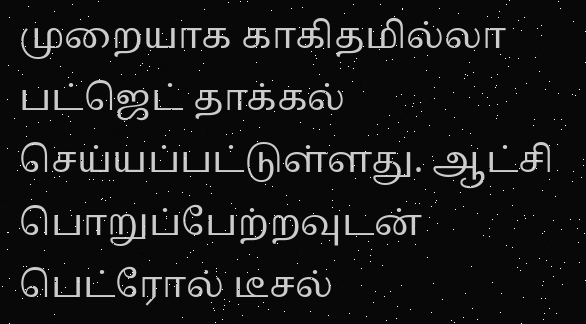முறையாக காகிதமில்லா பட்ஜெட் தாக்கல் செய்யப்பட்டுள்ளது. ஆட்சி பொறுப்பேற்றவுடன் பெட்ரோல் டீசல்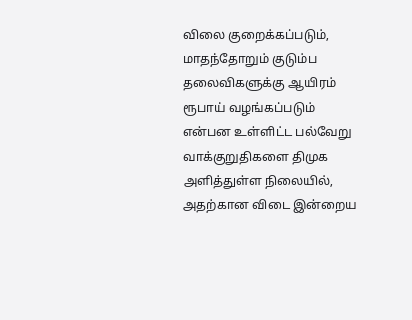விலை குறைக்கப்படும், மாதந்தோறும் குடும்ப தலைவிகளுக்கு ஆயிரம் ரூபாய் வழங்கப்படும் என்பன உள்ளிட்ட பல்வேறு வாக்குறுதிகளை திமுக அளித்துள்ள நிலையில், அதற்கான விடை இன்றைய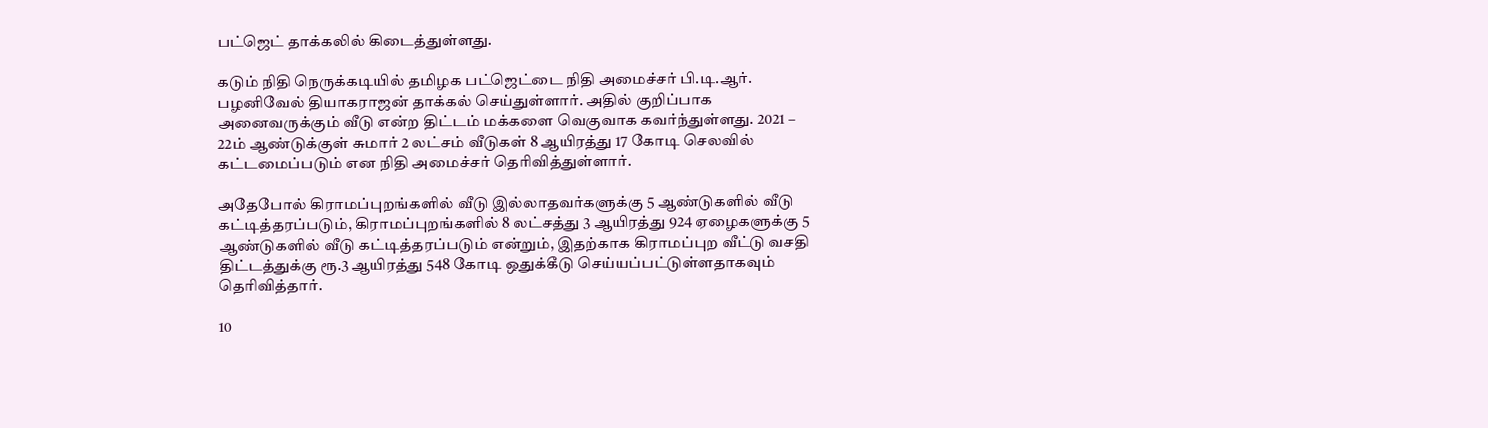பட்ஜெட் தாக்கலில் கிடைத்துள்ளது.

கடும் நிதி நெருக்கடியில் தமிழக பட்ஜெட்டை நிதி அமைச்சர் பி.டி.ஆர். பழனிவேல் தியாகராஜன் தாக்கல் செய்துள்ளார். அதில் குறிப்பாக அனைவருக்கும் வீடு என்ற திட்டம் மக்களை வெகுவாக கவர்ந்துள்ளது. 2021 – 22ம் ஆண்டுக்குள் சுமார் 2 லட்சம் வீடுகள் 8 ஆயிரத்து 17 கோடி செலவில் கட்டமைப்படும் என நிதி அமைச்சர் தெரிவித்துள்ளார்.

அதேபோல் கிராமப்புறங்களில் வீடு இல்லாதவர்களுக்கு 5 ஆண்டுகளில் வீடு கட்டித்தரப்படும், கிராமப்புறங்களில் 8 லட்சத்து 3 ஆயிரத்து 924 ஏழைகளுக்கு 5 ஆண்டுகளில் வீடு கட்டித்தரப்படும் என்றும், இதற்காக கிராமப்புற வீட்டு வசதி திட்டத்துக்கு ரூ.3 ஆயிரத்து 548 கோடி ஒதுக்கீடு செய்யப்பட்டுள்ளதாகவும் தெரிவித்தார்.

10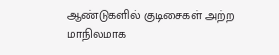ஆண்டுகளில் குடிசைகள் அற்ற மாநிலமாக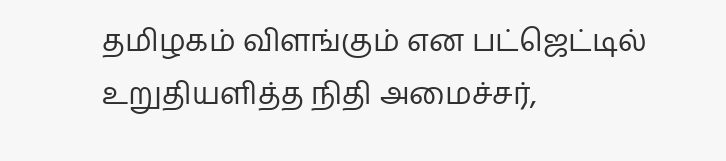தமிழகம் விளங்கும் என பட்ஜெட்டில் உறுதியளித்த நிதி அமைச்சர்,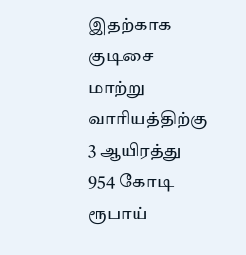இதற்காக குடிசை மாற்று வாரியத்திற்கு 3 ஆயிரத்து 954 கோடி ரூபாய்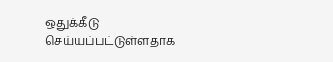ஒதுக்கீடு செய்யப்பட்டுள்ளதாக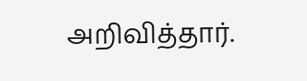அறிவித்தார்.